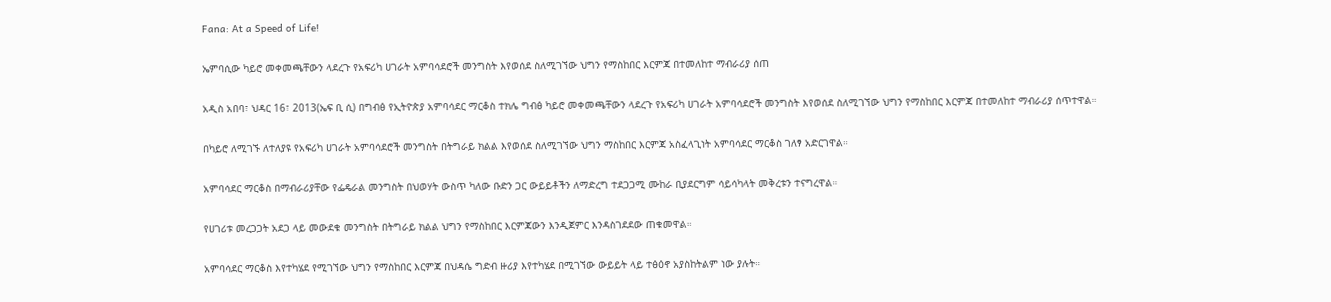Fana: At a Speed of Life!

ኤምባሲው ካይሮ መቀመጫቸውን ላደረጉ የአፍሪካ ሀገራት አምባሳደሮች መንግስት እየወሰደ ስለሚገኘው ህግን የማስከበር እርምጃ በተመለከተ ማብራሪያ ሰጠ

አዲስ አበባ፣ ህዳር 16፣ 2013(ኤፍ ቢ ሲ) በግብፅ የኢትዮጵያ አምባሳደር ማርቆስ ተክሌ ግብፅ ካይሮ መቀመጫቸውን ላደረጉ የአፍሪካ ሀገራት አምባሳደሮች መንግስት እየወሰደ ስለሚገኘው ህግን የማስከበር እርምጃ በተመለከተ ማብራሪያ ሰጥተዋል።

በካይሮ ለሚገኙ ለተለያዩ የአፍሪካ ሀገራት አምባሳደሮች መንግስት በትግራይ ክልል እየወሰደ ስለሚገኘው ህግን ማስከበር እርምጃ አስፈላጊነት አምባሳደር ማርቆስ ገለፃ አድርገዋል።

አምባሳደር ማርቆስ በማብራሪያቸው የፌዴራል መንግስት በህወሃት ውስጥ ካለው ቡድን ጋር ውይይቶችን ለማድረግ ተደጋጋሚ ሙከራ ቢያደርግም ሳይሳካላት መቅረቱን ተናግረዋል።

የሀገሪቱ መረጋጋት አደጋ ላይ መውደቁ መንግስት በትግራይ ክልል ህግን የማስከበር እርምጃውን እንዲጀምር እንዳስገደደው ጠቁመዋል።

አምባሳደር ማርቆስ እየተካሄደ የሚገኘው ህግን የማስከበር እርምጃ በህዳሴ ግድብ ዙሪያ እየተካሄደ በሚገኘው ውይይት ላይ ተፅዕኖ አያስከትልም ነው ያሉት።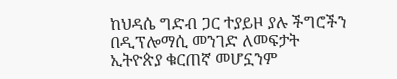ከህዳሴ ግድብ ጋር ተያይዞ ያሉ ችግሮችን በዲፕሎማሲ መንገድ ለመፍታት ኢትዮጵያ ቁርጠኛ መሆኗንም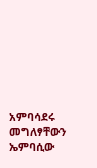አምባሳደሩ መግለፃቸውን ኤምባሲው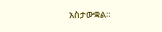አስታውቋል።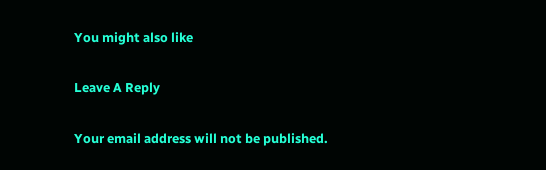You might also like

Leave A Reply

Your email address will not be published.